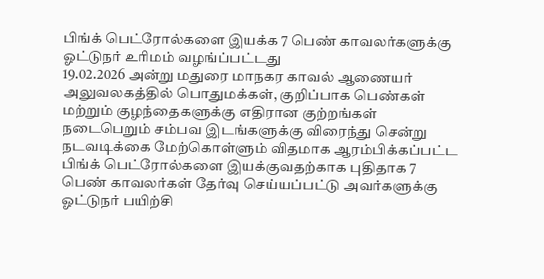பிங்க் பெட்ரோல்களை இயக்க 7 பெண் காவலர்களுக்கு ஓட்டுநர் உரிமம் வழங்ப்பட்டது
19.02.2026 அன்று மதுரை மாநகர காவல் ஆணையர் அலுவலகத்தில் பொதுமக்கள், குறிப்பாக பெண்கள் மற்றும் குழந்தைகளுக்கு எதிரான குற்றங்கள் நடைபெறும் சம்பவ இடங்களுக்கு விரைந்து சென்று நடவடிக்கை மேற்கொள்ளும் விதமாக ஆரம்பிக்கப்பட்ட பிங்க் பெட்ரோல்களை இயக்குவதற்காக புதிதாக 7 பெண் காவலர்கள் தேர்வு செய்யப்பட்டு அவர்களுக்கு ஓட்டுநர் பயிற்சி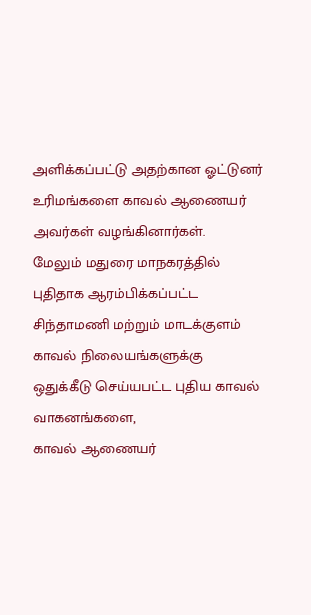அளிக்கப்பட்டு அதற்கான ஓட்டுனர் உரிமங்களை காவல் ஆணையர் அவர்கள் வழங்கினார்கள்.
மேலும் மதுரை மாநகரத்தில் புதிதாக ஆரம்பிக்கப்பட்ட சிந்தாமணி மற்றும் மாடக்குளம் காவல் நிலையங்களுக்கு ஒதுக்கீடு செய்யபட்ட புதிய காவல் வாகனங்களை,
காவல் ஆணையர்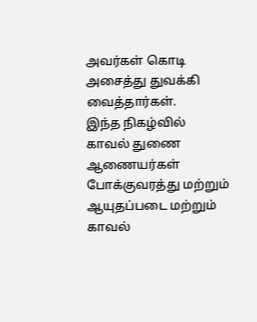அவர்கள் கொடி அசைத்து துவக்கி வைத்தார்கள்.
இந்த நிகழ்வில் காவல் துணை ஆணையர்கள் போக்குவரத்து மற்றும் ஆயுதப்படை மற்றும் காவல்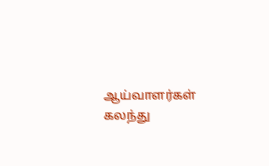ஆய்வாளர்கள் கலந்து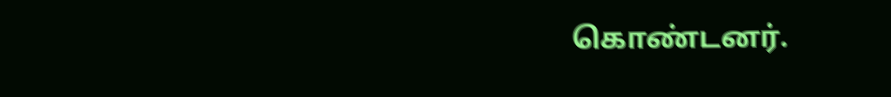கொண்டனர்.